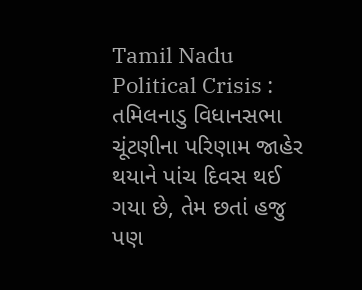Tamil Nadu Political Crisis : તમિલનાડુ વિધાનસભા ચૂંટણીના પરિણામ જાહેર થયાને પાંચ દિવસ થઈ ગયા છે, તેમ છતાં હજુ પણ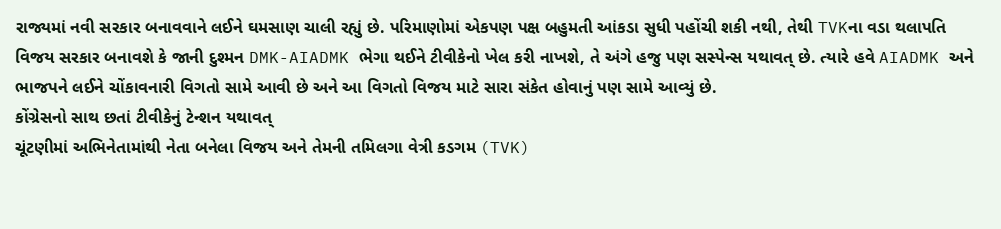રાજ્યમાં નવી સરકાર બનાવવાને લઈને ઘમસાણ ચાલી રહ્યું છે. પરિમાણોમાં એકપણ પક્ષ બહુમતી આંકડા સુધી પહોંચી શકી નથી, તેથી TVKના વડા થલાપતિ વિજય સરકાર બનાવશે કે જાની દુશ્મન DMK-AIADMK ભેગા થઈને ટીવીકેનો ખેલ કરી નાખશે, તે અંગે હજુ પણ સસ્પેન્સ યથાવત્ છે. ત્યારે હવે AIADMK અને ભાજપને લઈને ચોંકાવનારી વિગતો સામે આવી છે અને આ વિગતો વિજય માટે સારા સંકેત હોવાનું પણ સામે આવ્યું છે.
કોંગ્રેસનો સાથ છતાં ટીવીકેનું ટેન્શન યથાવત્
ચૂંટણીમાં અભિનેતામાંથી નેતા બનેલા વિજય અને તેમની તમિલગા વેત્રી કડગમ (TVK)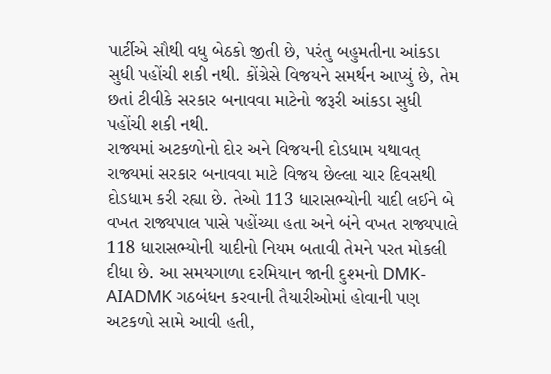પાર્ટીએ સૌથી વધુ બેઠકો જીતી છે, પરંતુ બહુમતીના આંકડા સુધી પહોંચી શકી નથી. કોંગ્રેસે વિજયને સમર્થન આપ્યું છે, તેમ છતાં ટીવીકે સરકાર બનાવવા માટેનો જરૂરી આંકડા સુધી પહોંચી શકી નથી.
રાજ્યમાં અટકળોનો દોર અને વિજયની દોડધામ યથાવત્
રાજ્યમાં સરકાર બનાવવા માટે વિજય છેલ્લા ચાર દિવસથી દોડધામ કરી રહ્યા છે. તેઓ 113 ધારાસભ્યોની યાદી લઈને બે વખત રાજ્યપાલ પાસે પહોંચ્યા હતા અને બંને વખત રાજ્યપાલે 118 ધારાસભ્યોની યાદીનો નિયમ બતાવી તેમને પરત મોકલી દીધા છે. આ સમયગાળા દરમિયાન જાની દુશ્મનો DMK-AIADMK ગઠબંધન કરવાની તૈયારીઓમાં હોવાની પણ અટકળો સામે આવી હતી,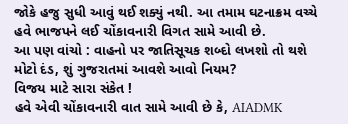જોકે હજુ સુધી આવું થઈ શક્યું નથી. આ તમામ ઘટનાક્રમ વચ્ચે હવે ભાજપને લઈ ચોંકાવનારી વિગત સામે આવી છે.
આ પણ વાંચો : વાહનો પર જાતિસૂચક શબ્દો લખશો તો થશે મોટો દંડ, શું ગુજરાતમાં આવશે આવો નિયમ?
વિજય માટે સારા સંકેત !
હવે એવી ચોંકાવનારી વાત સામે આવી છે કે, AIADMK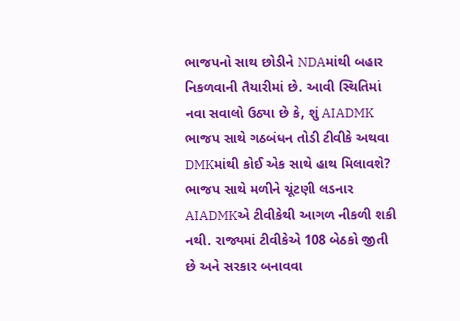ભાજપનો સાથ છોડીને NDAમાંથી બહાર નિકળવાની તૈયારીમાં છે. આવી સ્થિતિમાં નવા સવાલો ઉઠ્યા છે કે, શું AIADMK ભાજપ સાથે ગઠબંધન તોડી ટીવીકે અથવા DMKમાંથી કોઈ એક સાથે હાથ મિલાવશે?
ભાજપ સાથે મળીને ચૂંટણી લડનાર AIADMKએ ટીવીકેથી આગળ નીકળી શકી નથી. રાજ્યમાં ટીવીકેએ 108 બેઠકો જીતી છે અને સરકાર બનાવવા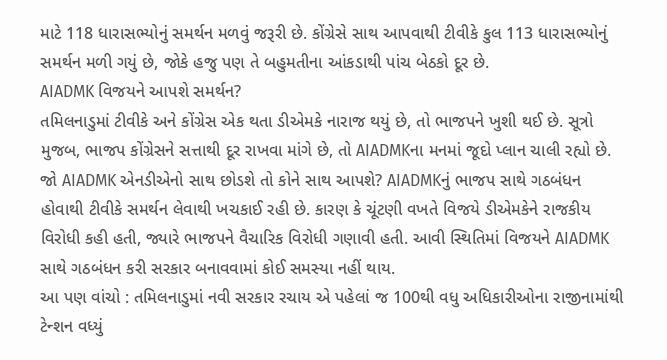માટે 118 ધારાસભ્યોનું સમર્થન મળવું જરૂરી છે. કોંગ્રેસે સાથ આપવાથી ટીવીકે કુલ 113 ધારાસભ્યોનું સમર્થન મળી ગયું છે, જોકે હજુ પણ તે બહુમતીના આંકડાથી પાંચ બેઠકો દૂર છે.
AIADMK વિજયને આપશે સમર્થન?
તમિલનાડુમાં ટીવીકે અને કોંગ્રેસ એક થતા ડીએમકે નારાજ થયું છે, તો ભાજપને ખુશી થઈ છે. સૂત્રો મુજબ, ભાજપ કોંગ્રેસને સત્તાથી દૂર રાખવા માંગે છે, તો AIADMKના મનમાં જૂદો પ્લાન ચાલી રહ્યો છે. જો AIADMK એનડીએનો સાથ છોડશે તો કોને સાથ આપશે? AIADMKનું ભાજપ સાથે ગઠબંધન હોવાથી ટીવીકે સમર્થન લેવાથી ખચકાઈ રહી છે. કારણ કે ચૂંટણી વખતે વિજયે ડીએમકેને રાજકીય વિરોધી કહી હતી, જ્યારે ભાજપને વૈચારિક વિરોધી ગણાવી હતી. આવી સ્થિતિમાં વિજયને AIADMK સાથે ગઠબંધન કરી સરકાર બનાવવામાં કોઈ સમસ્યા નહીં થાય.
આ પણ વાંચો : તમિલનાડુમાં નવી સરકાર રચાય એ પહેલાં જ 100થી વધુ અધિકારીઓના રાજીનામાંથી ટેન્શન વધ્યું